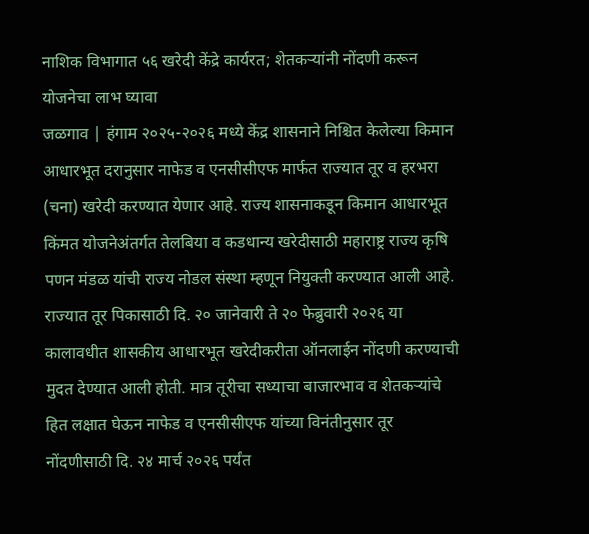नाशिक विभागात ५६ खरेदी केंद्रे कार्यरत; शेतकऱ्यांनी नोंदणी करून योजनेचा लाभ घ्यावा
जळगाव | हंगाम २०२५-२०२६ मध्ये केंद्र शासनाने निश्चित केलेल्या किमान आधारभूत दरानुसार नाफेड व एनसीसीएफ मार्फत राज्यात तूर व हरभरा (चना) खरेदी करण्यात येणार आहे. राज्य शासनाकडून किमान आधारभूत किंमत योजनेअंतर्गत तेलबिया व कडधान्य खरेदीसाठी महाराष्ट्र राज्य कृषि पणन मंडळ यांची राज्य नोडल संस्था म्हणून नियुक्ती करण्यात आली आहे.
राज्यात तूर पिकासाठी दि. २० जानेवारी ते २० फेब्रुवारी २०२६ या कालावधीत शासकीय आधारभूत खरेदीकरीता ऑनलाईन नोंदणी करण्याची मुदत देण्यात आली होती. मात्र तूरीचा सध्याचा बाजारभाव व शेतकऱ्यांचे हित लक्षात घेऊन नाफेड व एनसीसीएफ यांच्या विनंतीनुसार तूर नोंदणीसाठी दि. २४ मार्च २०२६ पर्यंत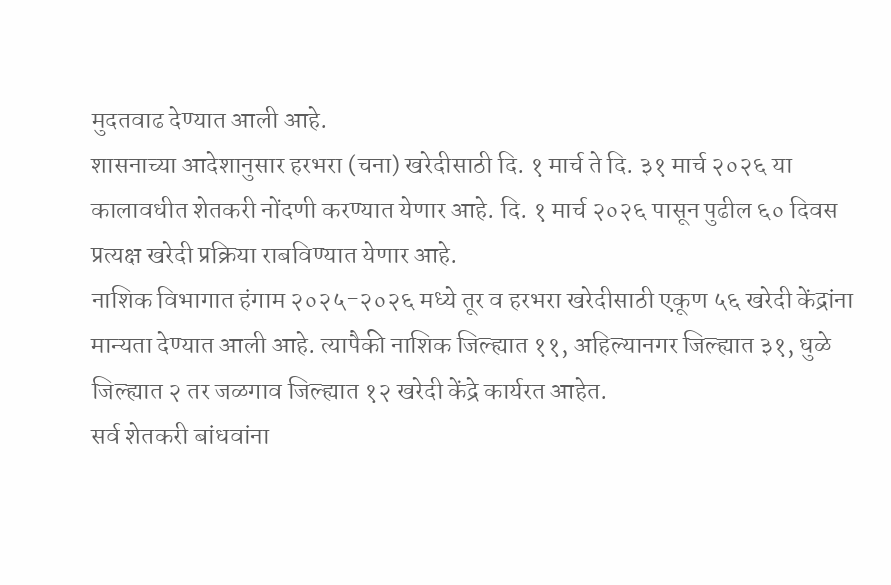मुदतवाढ देण्यात आली आहे.
शासनाच्या आदेशानुसार हरभरा (चना) खरेदीसाठी दि. १ मार्च ते दि. ३१ मार्च २०२६ या कालावधीत शेतकरी नोंदणी करण्यात येणार आहे. दि. १ मार्च २०२६ पासून पुढील ६० दिवस प्रत्यक्ष खरेदी प्रक्रिया राबविण्यात येणार आहे.
नाशिक विभागात हंगाम २०२५-२०२६ मध्ये तूर व हरभरा खरेदीसाठी एकूण ५६ खरेदी केंद्रांना मान्यता देण्यात आली आहे. त्यापैकी नाशिक जिल्ह्यात ११, अहिल्यानगर जिल्ह्यात ३१, धुळे जिल्ह्यात २ तर जळगाव जिल्ह्यात १२ खरेदी केंद्रे कार्यरत आहेत.
सर्व शेतकरी बांधवांना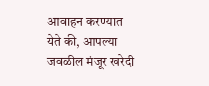आवाहन करण्यात येते की, आपल्या जवळील मंजूर खरेदी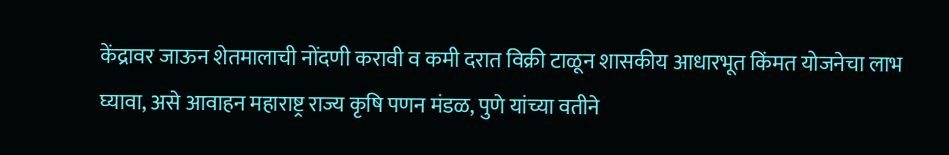केंद्रावर जाऊन शेतमालाची नोंदणी करावी व कमी दरात विक्री टाळून शासकीय आधारभूत किंमत योजनेचा लाभ घ्यावा, असे आवाहन महाराष्ट्र राज्य कृषि पणन मंडळ, पुणे यांच्या वतीने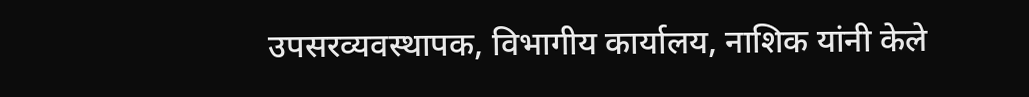उपसरव्यवस्थापक, विभागीय कार्यालय, नाशिक यांनी केले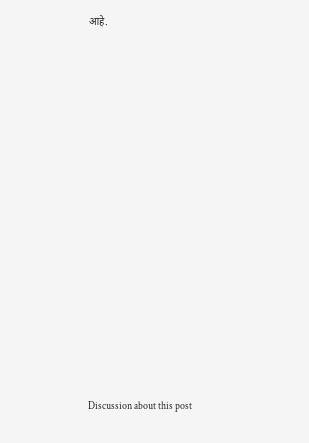आहे.















Discussion about this post